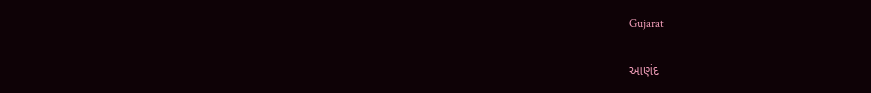Gujarat

આણંદ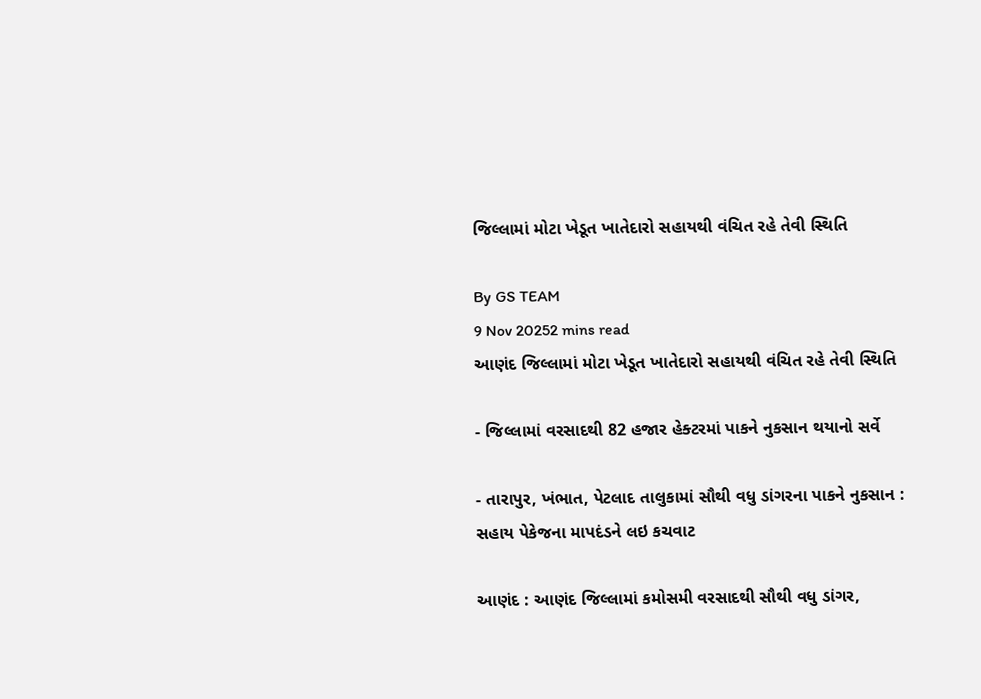જિલ્લામાં મોટા ખેડૂત ખાતેદારો સહાયથી વંચિત રહે તેવી સ્થિતિ

By GS TEAM
9 Nov 20252 mins read
આણંદ જિલ્લામાં મોટા ખેડૂત ખાતેદારો સહાયથી વંચિત રહે તેવી સ્થિતિ

- જિલ્લામાં વરસાદથી 82 હજાર હેક્ટરમાં પાકને નુકસાન થયાનો સર્વે

- તારાપુર, ખંભાત, પેટલાદ તાલુકામાં સૌથી વધુ ડાંગરના પાકને નુકસાન : સહાય પેકેજના માપદંડને લઇ કચવાટ

આણંદ : આણંદ જિલ્લામાં કમોસમી વરસાદથી સૌથી વધુ ડાંગર,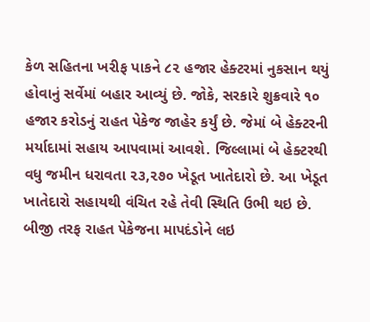કેળ સહિતના ખરીફ પાકને ૮૨ હજાર હેક્ટરમાં નુકસાન થયું હોવાનું સર્વેમાં બહાર આવ્યું છે. જોકે, સરકારે શુક્રવારે ૧૦ હજાર કરોડનું રાહત પેકેજ જાહેર કર્યું છે. જેમાં બે હેક્ટરની મર્યાદામાં સહાય આપવામાં આવશે. જિલ્લામાં બે હેક્ટરથી વધુ જમીન ધરાવતા ૨૩,૨૭૦ ખેડૂત ખાતેદારો છે. આ ખેડૂત ખાતેદારો સહાયથી વંચિત રહે તેવી સ્થિતિ ઉભી થઇ છે. બીજી તરફ રાહત પેકેજના માપદંડોને લઇ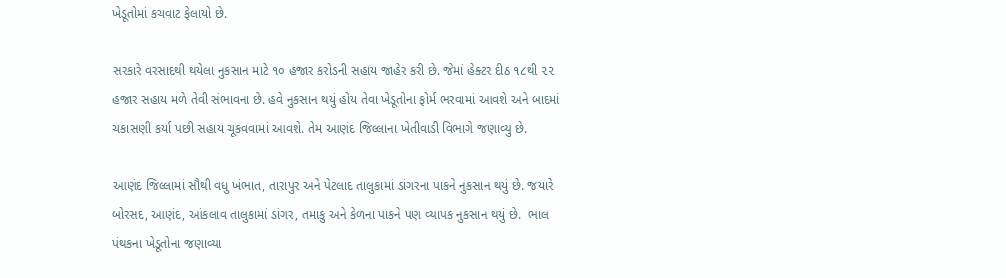ખેડૂતોમાં કચવાટ ફેલાયો છે.

સરકારે વરસાદથી થયેલા નુકસાન માટે ૧૦ હજાર કરોડની સહાય જાહેર કરી છે. જેમાં હેક્ટર દીઠ ૧૮થી ૨૨ હજાર સહાય મળે તેવી સંભાવના છે. હવે નુકસાન થયું હોય તેવા ખેડૂતોના ફોર્મ ભરવામાં આવશે અને બાદમાં ચકાસણી કર્યા પછી સહાય ચૂકવવામાં આવશે. તેમ આણંદ જિલ્લાના ખેતીવાડી વિભાગે જણાવ્યુ છે.

આણંદ જિલ્લામાં સૌથી વધુ ખંભાત, તારાપુર અને પેટલાદ તાલુકામાં ડાંગરના પાકને નુકસાન થયું છે. જયારે બોરસદ, આણંદ, આંકલાવ તાલુકામાં ડાંગર, તમાકુ અને કેળના પાકને પણ વ્યાપક નુકસાન થયું છે.  ભાલ પંથકના ખેડૂતોના જણાવ્યા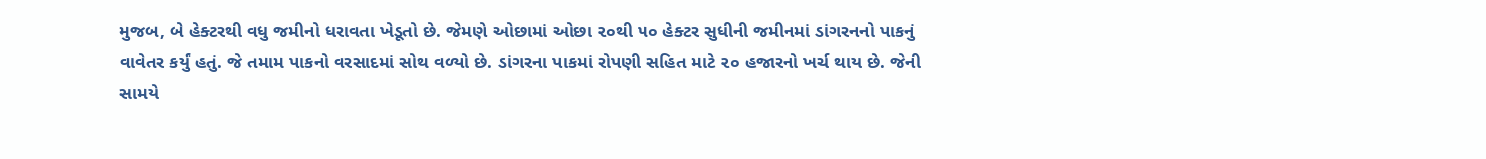મુજબ, બે હેક્ટરથી વધુ જમીનો ધરાવતા ખેડૂતો છે. જેમણે ઓછામાં ઓછા ૨૦થી ૫૦ હેક્ટર સુધીની જમીનમાં ડાંગરનનો પાકનું વાવેતર કર્યું હતું. જે તમામ પાકનો વરસાદમાં સોથ વળ્યો છે. ડાંગરના પાકમાં રોપણી સહિત માટે ૨૦ હજારનો ખર્ચ થાય છે. જેની સામયે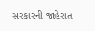સરકારની જાહેરાત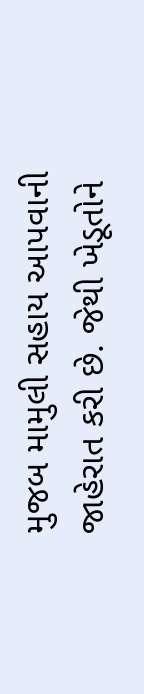મુજબ મામુલી સહાય આપવાની જાહેરાત કરી છે. જેથી ખેડૂતોને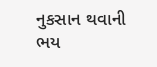નુકસાન થવાની ભય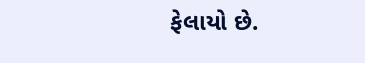ફેલાયો છે.